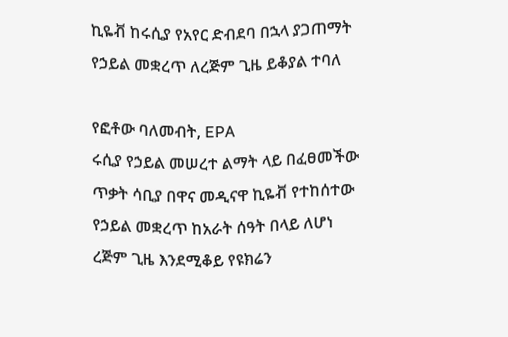ኪዬቭ ከሩሲያ የአየር ድብደባ በኋላ ያጋጠማት የኃይል መቋረጥ ለረጅም ጊዜ ይቆያል ተባለ

የፎቶው ባለመብት, EPA
ሩሲያ የኃይል መሠረተ ልማት ላይ በፈፀመችው ጥቃት ሳቢያ በዋና መዲናዋ ኪዬቭ የተከሰተው የኃይል መቋረጥ ከአራት ሰዓት በላይ ለሆነ ረጅም ጊዜ እንደሚቆይ የዩክሬን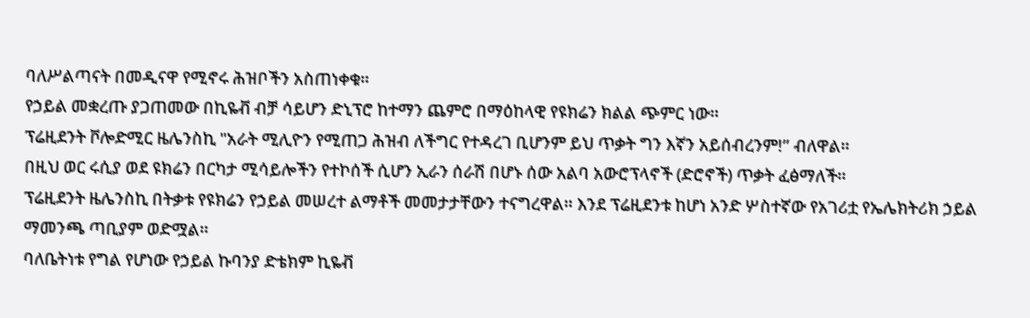ባለሥልጣናት በመዲናዋ የሚኖሩ ሕዝቦችን አስጠነቀቁ።
የኃይል መቋረጡ ያጋጠመው በኪዬቭ ብቻ ሳይሆን ድኒፕሮ ከተማን ጨምሮ በማዕከላዊ የዩክሬን ክልል ጭምር ነው።
ፕሬዚደንት ቮሎድሚር ዜሌንስኪ "አራት ሚሊዮን የሚጠጋ ሕዝብ ለችግር የተዳረገ ቢሆንም ይህ ጥቃት ግን እኛን አይሰብረንም!” ብለዋል።
በዚህ ወር ሩሲያ ወደ ዩክሬን በርካታ ሚሳይሎችን የተኮሰች ሲሆን ኢራን ሰራሽ በሆኑ ሰው አልባ አውሮፕላኖች (ድሮኖች) ጥቃት ፈፅማለች።
ፕሬዚደንት ዜሌንስኪ በትቃቱ የዩክሬን የኃይል መሠረተ ልማቶች መመታታቸውን ተናግረዋል። እንደ ፕሬዚደንቱ ከሆነ አንድ ሦስተኛው የአገሪቷ የኤሌክትሪክ ኃይል ማመንጫ ጣቢያም ወድሟል።
ባለቤትነቱ የግል የሆነው የኃይል ኩባንያ ድቴክም ኪዬቭ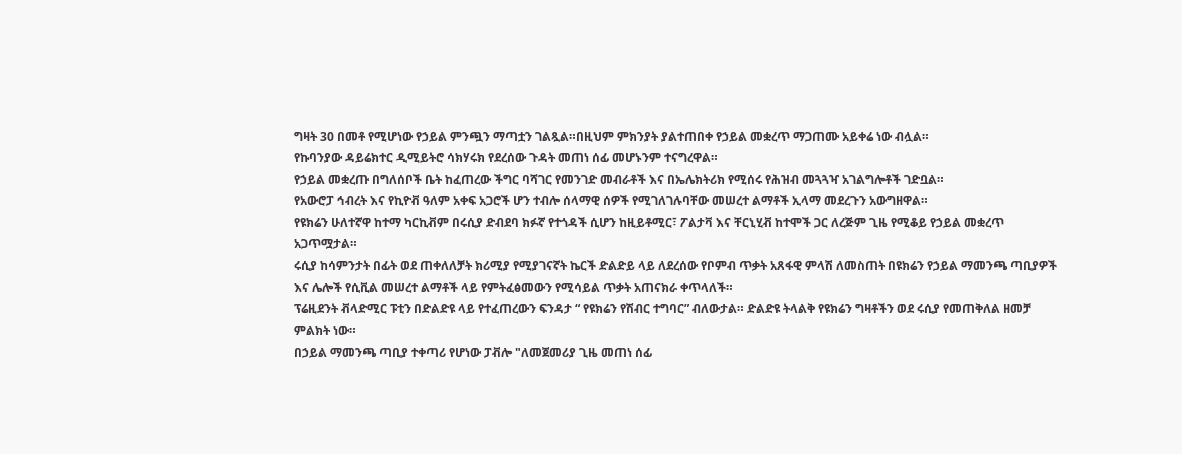ግዛት 30 በመቶ የሚሆነው የኃይል ምንጯን ማጣቷን ገልጿል።በዚህም ምክንያት ያልተጠበቀ የኃይል መቋረጥ ማጋጠሙ አይቀሬ ነው ብሏል።
የኩባንያው ዳይሬክተር ዲሚይትሮ ሳክሃሩክ የደረሰው ጉዳት መጠነ ሰፊ መሆኑንም ተናግረዋል።
የኃይል መቋረጡ በግለሰቦች ቤት ከፈጠረው ችግር ባሻገር የመንገድ መብራቶች እና በኤሌክትሪክ የሚሰሩ የሕዝብ መጓጓዣ አገልግሎቶች ገድቧል።
የአውሮፓ ኅብረት እና የኪዮቭ ዓለም አቀፍ አጋሮች ሆን ተብሎ ሰላማዊ ሰዎች የሚገለገሉባቸው መሠረተ ልማቶች ኢላማ መደረጉን አውግዘዋል።
የዩክሬን ሁለተኛዋ ከተማ ካርኪቭም በሩሲያ ድብደባ ክፉኛ የተጎዳች ሲሆን ከዚይቶሚር፣ ፖልታቫ እና ቸርኒሂቭ ከተሞች ጋር ለረጅም ጊዜ የሚቆይ የኃይል መቋረጥ አጋጥሟታል።
ሩሲያ ከሳምንታት በፊት ወደ ጠቀለለቻት ክሪሚያ የሚያገናኛት ኬርች ድልድይ ላይ ለደረሰው የቦምብ ጥቃት አጸፋዊ ምላሽ ለመስጠት በዩክሬን የኃይል ማመንጫ ጣቢያዎች እና ሌሎች የሲቪል መሠረተ ልማቶች ላይ የምትፈፅመውን የሚሳይል ጥቃት አጠናክራ ቀጥላለች።
ፕሬዚደንት ቭላድሚር ፑቲን በድልድዩ ላይ የተፈጠረውን ፍንዳታ “ የዩክሬን የሽብር ተግባር” ብለውታል። ድልድዩ ትላልቅ የዩክሬን ግዛቶችን ወደ ሩሲያ የመጠቅለል ዘመቻ ምልክት ነው።
በኃይል ማመንጫ ጣቢያ ተቀጣሪ የሆነው ፓቭሎ "ለመጀመሪያ ጊዜ መጠነ ሰፊ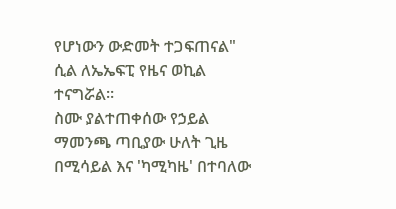የሆነውን ውድመት ተጋፍጠናል" ሲል ለኤኤፍፒ የዜና ወኪል ተናግሯል።
ስሙ ያልተጠቀሰው የኃይል ማመንጫ ጣቢያው ሁለት ጊዜ በሚሳይል እና 'ካሚካዜ' በተባለው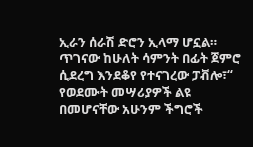ኢራን ሰራሽ ድሮን ኢላማ ሆኗል።
ጥገናው ከሁለት ሳምንት በፊት ጀምሮ ሲደረግ እንደቆየ የተናገረው ፓቭሎ፣“ የወደሙት መሣሪያዎች ልዩ በመሆናቸው አሁንም ችግሮች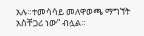አሉ።ተመሳሳይ መለዋወጫ ማግኘት አስቸጋሪ ነው” ብሏል።